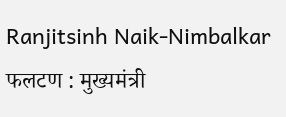Ranjitsinh Naik-Nimbalkar
फलटण : मुख्यमंत्री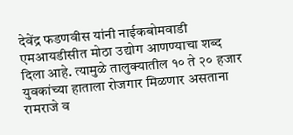देवेंद्र फडणवीस यांनी नाईकबोमवाडी एमआयडीसीत मोठा उद्योग आणण्याचा शब्द दिला आहे. त्यामुळे तालुक्यातील १० ते २० हजार युवकांच्या हाताला रोजगार मिळणार असताना रामराजे व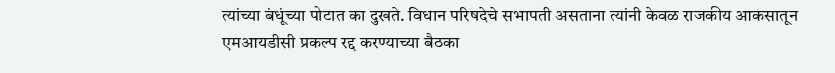त्यांच्या बंधूंच्या पोटात का दुखते. विधान परिषदेचे सभापती असताना त्यांनी केवळ राजकीय आकसातून एमआयडीसी प्रकल्प रद्द करण्याच्या बैठका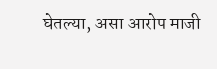घेतल्या, असा आरोप माजी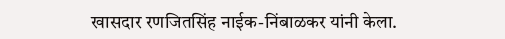खासदार रणजितसिंह नाईक-निंबाळकर यांनी केला.